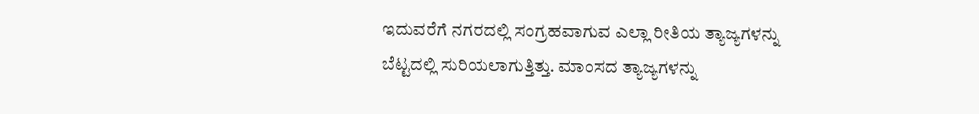ಇದುವರೆಗೆ ನಗರದಲ್ಲಿ ಸಂಗ್ರಹವಾಗುವ ಎಲ್ಲಾ ರೀತಿಯ ತ್ಯಾಜ್ಯಗಳನ್ನು ಬೆಟ್ಟದಲ್ಲಿ ಸುರಿಯಲಾಗುತ್ತಿತ್ತು. ಮಾಂಸದ ತ್ಯಾಜ್ಯಗಳನ್ನು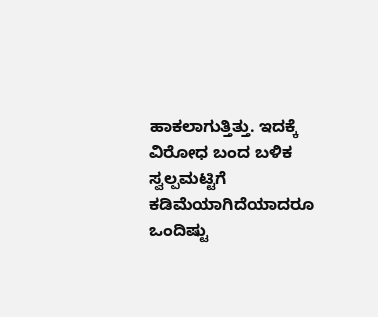ಹಾಕಲಾಗುತ್ತಿತ್ತು. ಇದಕ್ಕೆ ವಿರೋಧ ಬಂದ ಬಳಿಕ ಸ್ವಲ್ಪಮಟ್ಟಿಗೆ ಕಡಿಮೆಯಾಗಿದೆಯಾದರೂ ಒಂದಿಷ್ಟು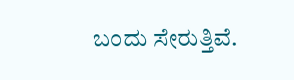ಬಂದು ಸೇರುತ್ತಿವೆ.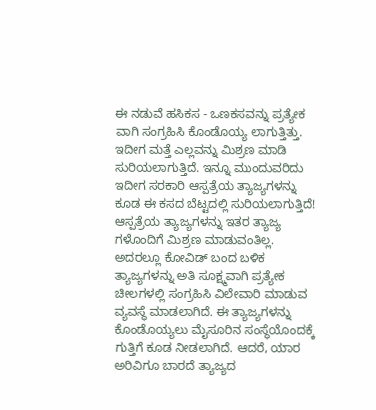ಈ ನಡುವೆ ಹಸಿಕಸ - ಒಣಕಸವನ್ನು ಪ್ರತ್ಯೇಕ ವಾಗಿ ಸಂಗ್ರಹಿಸಿ ಕೊಂಡೊಯ್ಯ ಲಾಗುತ್ತಿತ್ತು. ಇದೀಗ ಮತ್ತೆ ಎಲ್ಲವನ್ನು ಮಿಶ್ರಣ ಮಾಡಿ ಸುರಿಯಲಾಗುತ್ತಿದೆ. ಇನ್ನೂ ಮುಂದುವರಿದು ಇದೀಗ ಸರಕಾರಿ ಆಸ್ಪತ್ರೆಯ ತ್ಯಾಜ್ಯಗಳನ್ನು ಕೂಡ ಈ ಕಸದ ಬೆಟ್ಟದಲ್ಲಿ ಸುರಿಯಲಾಗುತ್ತಿದೆ! ಆಸ್ಪತ್ರೆಯ ತ್ಯಾಜ್ಯಗಳನ್ನು ಇತರ ತ್ಯಾಜ್ಯ ಗಳೊಂದಿಗೆ ಮಿಶ್ರಣ ಮಾಡುವಂತಿಲ್ಲ. ಅದರಲ್ಲೂ ಕೋವಿಡ್ ಬಂದ ಬಳಿಕ ತ್ಯಾಜ್ಯಗಳನ್ನು ಅತಿ ಸೂಕ್ಷ್ಮವಾಗಿ ಪ್ರತ್ಯೇಕ ಚೀಲಗಳಲ್ಲಿ ಸಂಗ್ರಹಿಸಿ ವಿಲೇವಾರಿ ಮಾಡುವ ವ್ಯವಸ್ಥೆ ಮಾಡಲಾಗಿದೆ. ಈ ತ್ಯಾಜ್ಯಗಳನ್ನು ಕೊಂಡೊಯ್ಯಲು ಮೈಸೂರಿನ ಸಂಸ್ಥೆಯೊಂದಕ್ಕೆ ಗುತ್ತಿಗೆ ಕೂಡ ನೀಡಲಾಗಿದೆ. ಆದರೆ, ಯಾರ ಅರಿವಿಗೂ ಬಾರದೆ ತ್ಯಾಜ್ಯದ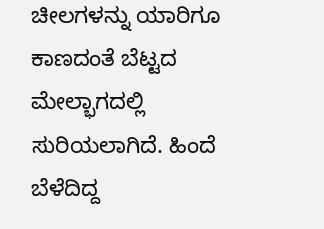ಚೀಲಗಳನ್ನು ಯಾರಿಗೂ ಕಾಣದಂತೆ ಬೆಟ್ಟದ ಮೇಲ್ಭಾಗದಲ್ಲಿ ಸುರಿಯಲಾಗಿದೆ. ಹಿಂದೆ ಬೆಳೆದಿದ್ದ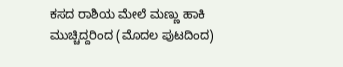ಕಸದ ರಾಶಿಯ ಮೇಲೆ ಮಣ್ಣು ಹಾಕಿ ಮುಚ್ಚಿದ್ದರಿಂದ (ಮೊದಲ ಪುಟದಿಂದ)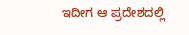ಇದೀಗ ಆ ಪ್ರದೇಶದಲ್ಲಿ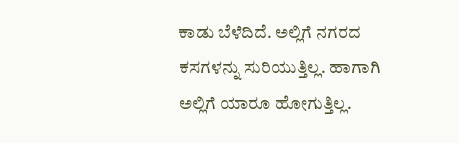ಕಾಡು ಬೆಳೆದಿದೆ. ಅಲ್ಲಿಗೆ ನಗರದ ಕಸಗಳನ್ನು ಸುರಿಯುತ್ತಿಲ್ಲ. ಹಾಗಾಗಿ ಅಲ್ಲಿಗೆ ಯಾರೂ ಹೋಗುತ್ತಿಲ್ಲ.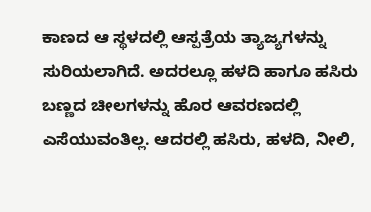ಕಾಣದ ಆ ಸ್ಥಳದಲ್ಲಿ ಆಸ್ಪತ್ರೆಯ ತ್ಯಾಜ್ಯಗಳನ್ನು ಸುರಿಯಲಾಗಿದೆ. ಅದರಲ್ಲೂ ಹಳದಿ ಹಾಗೂ ಹಸಿರು ಬಣ್ಣದ ಚೀಲಗಳನ್ನು ಹೊರ ಆವರಣದಲ್ಲಿ ಎಸೆಯುವಂತಿಲ್ಲ. ಆದರಲ್ಲಿ ಹಸಿರು, ಹಳದಿ, ನೀಲಿ,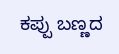ಕಪ್ಪು ಬಣ್ಣದ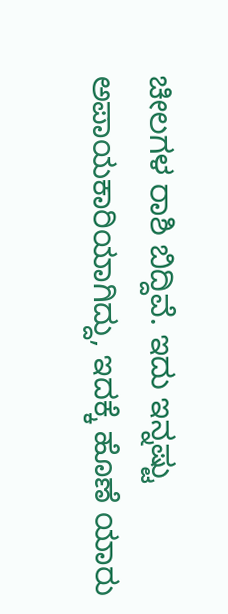ಚೀಲಗಳ ರಾಶಿ ಬಿದ್ದಿವೆ. ಇದು ಇನ್ನಷ್ಟು ಅಪಾಯಕಾರಿಯಾಗಿದ್ದು, ಇದಕ್ಕೆ ಹೊಣೆ ಯಾರು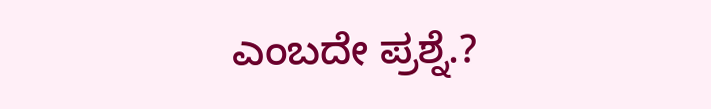ಎಂಬದೇ ಪ್ರಶ್ನೆ.?